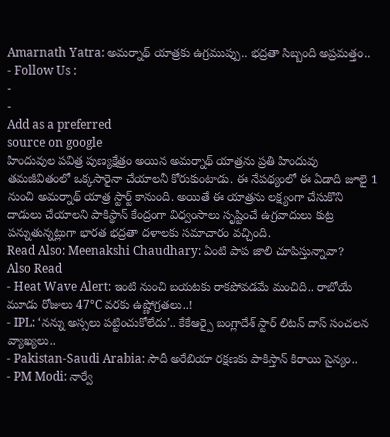Amarnath Yatra: అమర్నాథ్ యాత్రకు ఉగ్రముప్పు.. భద్రతా సిబ్బంది అప్రమత్తం..
- Follow Us :
-
-
Add as a preferred
source on google
హిందువుల పవిత్ర పుణ్యక్షేత్రం అయిన అమర్నాథ్ యాత్రను ప్రతి హిందువు తమజీవితంలో ఒక్కసారైనా చేయాలనీ కోరుకుంటాడు. ఈ నేపథ్యంలో ఈ ఏడాది జూలై 1 నుంచి అమర్నాథ్ యాత్ర స్టార్ట్ కానుంది. అయితే ఈ యాత్రను లక్ష్యంగా చేసుకొని దాడులు చేయాలని పాకిస్థాన్ కేంద్రంగా విధ్వంసాలు సృష్టించే ఉగ్రవాదులు కుట్ర పన్నుతున్నట్లుగా భారత భద్రతా దళాలకు సమాచారం వచ్చింది.
Read Also: Meenakshi Chaudhary: ఏంటి పాప జాలి చూపిస్తున్నావా?
Also Read
- Heat Wave Alert: ఇంటి నుంచి బయటకు రాకపోవడమే మంచిది.. రాబోయే మూడు రోజులు 47°C వరకు ఉష్ణోగ్రతలు..!
- IPL: ‘నన్ను అస్సలు పట్టించుకోలేదు’.. కేకేఆర్పై బంగ్లాదేశ్ స్టార్ లిటన్ దాస్ సంచలన వ్యాఖ్యలు..
- Pakistan-Saudi Arabia: సౌదీ అరేబియా రక్షణకు పాకిస్తాన్ కిరాయి సైన్యం..
- PM Modi: నార్వే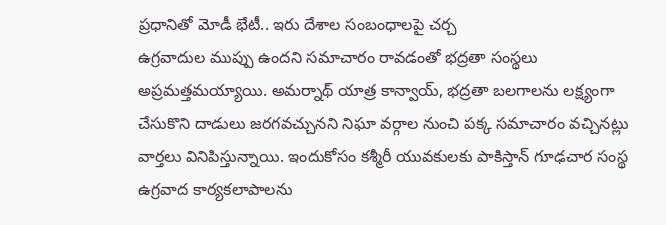ప్రధానితో మోడీ భేటీ.. ఇరు దేశాల సంబంధాలపై చర్చ
ఉగ్రవాదుల ముప్పు ఉందని సమాచారం రావడంతో భద్రతా సంస్థలు అప్రమత్తమయ్యాయి. అమర్నాథ్ యాత్ర కాన్వాయ్, భద్రతా బలగాలను లక్ష్యంగా చేసుకొని దాడులు జరగవచ్చునని నిఘా వర్గాల నుంచి పక్క సమాచారం వచ్చినట్లు వార్తలు వినిపిస్తున్నాయి. ఇందుకోసం కశ్మీరీ యువకులకు పాకిస్తాన్ గూఢచార సంస్థ ఉగ్రవాద కార్యకలాపాలను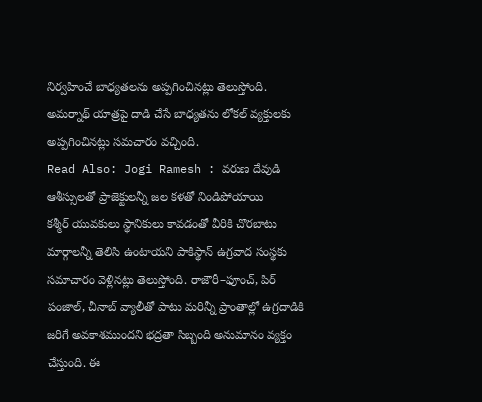నిర్వహించే బాధ్యతలను అప్పగించినట్లు తెలుస్తోంది. అమర్నాథ్ యాత్రపై దాడి చేసే బాధ్యతను లోకల్ వ్యక్తులకు అప్పగించినట్లు సమచారం వచ్చింది.
Read Also: Jogi Ramesh : వరుణ దేవుడి ఆశీస్సులతో ప్రాజెక్టులన్నీ జల కళతో నిండిపోయాయి
కశ్మీర్ యువకులు స్థానికులు కావడంతో వీరికి చొరబాటు మార్గాలన్నీ తెలిసి ఉంటాయని పాకిస్థాన్ ఉగ్రవాద సంస్థకు సమాచారం వెళ్లినట్లు తెలుస్తోంది. రాజౌరీ–ఫూంచ్, పిర్ పంజాల్, చీనాబ్ వ్యాలీతో పాటు మరిన్నీ ప్రాంతాల్లో ఉగ్రదాడికి జరిగే అవకాశముందని భద్రతా సిబ్బంది అనుమానం వ్యక్తం చేస్తుంది. ఈ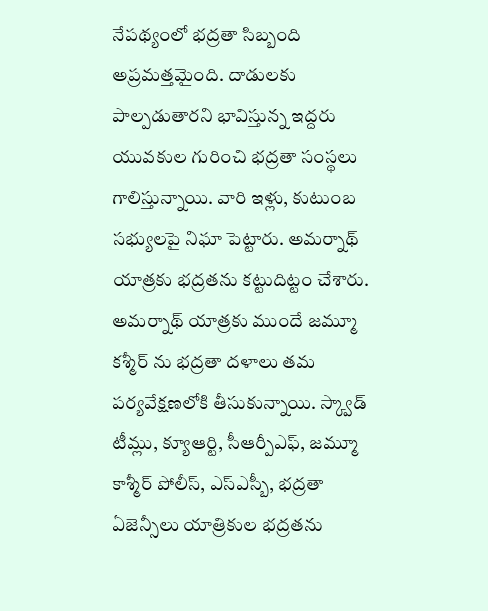నేపథ్యంలో భద్రతా సిబ్బంది అప్రమత్తమైంది. దాడులకు పాల్పడుతారని భావిస్తున్న ఇద్దరు యువకుల గురించి భద్రతా సంస్థలు గాలిస్తున్నాయి. వారి ఇళ్లు, కుటుంబ సభ్యులపై నిఘా పెట్టారు. అమర్నాథ్ యాత్రకు భద్రతను కట్టుదిట్టం చేశారు. అమర్నాథ్ యాత్రకు ముందే జమ్మూ కశ్మీర్ ను భద్రతా దళాలు తమ పర్యవేక్షణలోకి తీసుకున్నాయి. స్క్వాడ్ టీమ్లు, క్యూఆర్టి, సీఆర్పీఎఫ్, జమ్మూ కాశ్మీర్ పోలీస్, ఎస్ఎస్బీ, భద్రతా ఏజెన్సీలు యాత్రికుల భద్రతను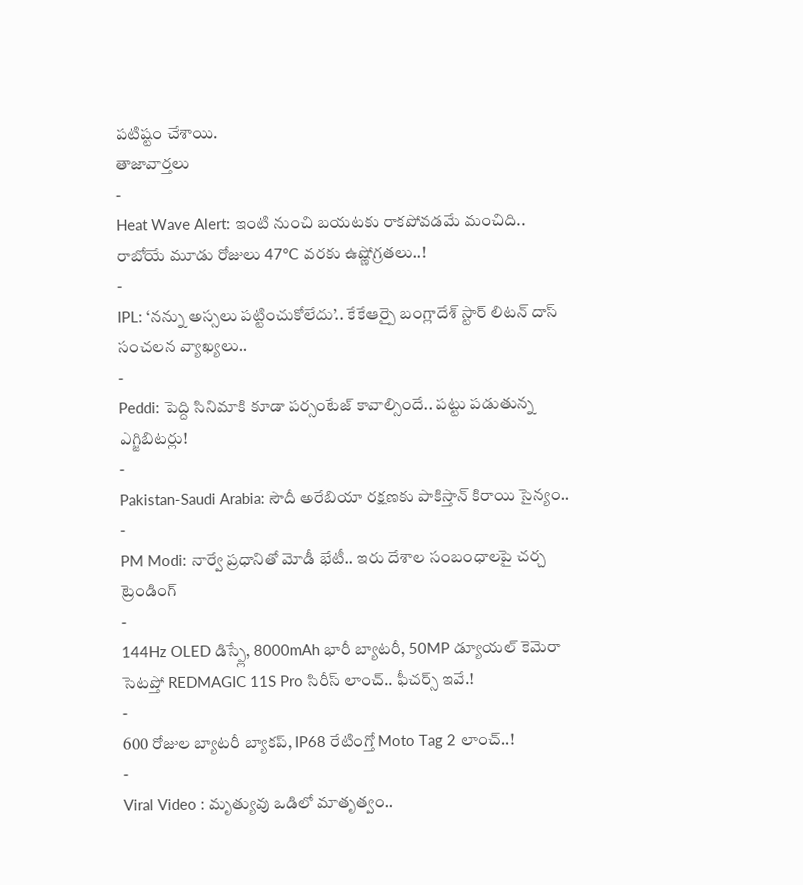పటిష్టం చేశాయి.
తాజావార్తలు
-
Heat Wave Alert: ఇంటి నుంచి బయటకు రాకపోవడమే మంచిది.. రాబోయే మూడు రోజులు 47°C వరకు ఉష్ణోగ్రతలు..!
-
IPL: ‘నన్ను అస్సలు పట్టించుకోలేదు’.. కేకేఆర్పై బంగ్లాదేశ్ స్టార్ లిటన్ దాస్ సంచలన వ్యాఖ్యలు..
-
Peddi: పెద్ది సినిమాకి కూడా పర్సంటేజ్ కావాల్సిందే.. పట్టు పడుతున్న ఎగ్జిబిటర్లు!
-
Pakistan-Saudi Arabia: సౌదీ అరేబియా రక్షణకు పాకిస్తాన్ కిరాయి సైన్యం..
-
PM Modi: నార్వే ప్రధానితో మోడీ భేటీ.. ఇరు దేశాల సంబంధాలపై చర్చ
ట్రెండింగ్
-
144Hz OLED డిస్ప్లే, 8000mAh భారీ బ్యాటరీ, 50MP డ్యూయల్ కెమెరా సెటప్తో REDMAGIC 11S Pro సిరీస్ లాంచ్.. ఫీచర్స్ ఇవే.!
-
600 రోజుల బ్యాటరీ బ్యాకప్, IP68 రేటింగ్తో Moto Tag 2 లాంచ్..!
-
Viral Video : మృత్యువు ఒడిలో మాతృత్వం..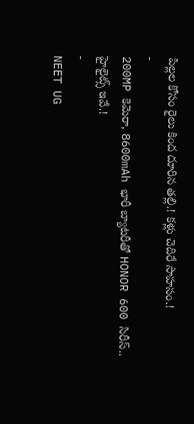పిల్లల కోసం రైలు కింద దూరిన తల్లి.! కళ్లు చెదిరే సాహసం.!
-
200MP కెమెరా, 8600mAh భారీ బ్యాటరీతో HONOR 600 సిరీస్.. హైలైట్స్ ఇవే.!
-
NEET UG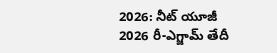2026: నీట్ యూజీ 2026 రీ-ఎగ్జామ్ తేదీ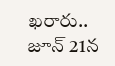ఖరారు.. జూన్ 21న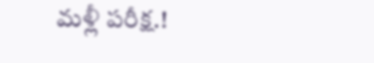మళ్లీ పరీక్ష.!